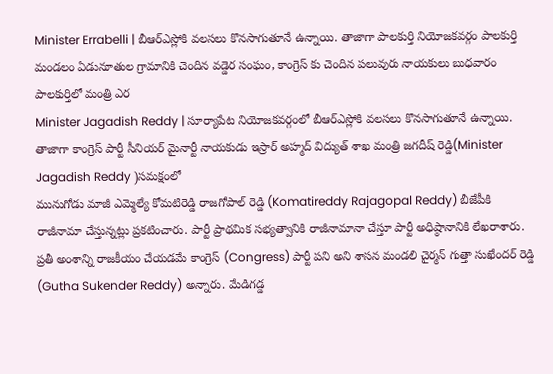Minister Errabelli | బీఆర్ఎస్లోకి వలసలు కొనసాగుతూనే ఉన్నాయి. తాజాగా పాలకుర్తి నియోజకవర్గం పాలకుర్తి మండలం ఏడునూతుల గ్రామానికి చెందిన వడ్డెర సంఘం, కాంగ్రెస్ కు చెందిన పలువురు నాయకులు బుధవారం పాలకుర్తిలో మంత్రి ఎర
Minister Jagadish Reddy | సూర్యాపేట నియోజకవర్గంలో బీఆర్ఎస్లోకి వలసలు కొనసాగుతూనే ఉన్నాయి. తాజాగా కాంగ్రెస్ పార్టీ సీనియర్ మైనార్టీ నాయకుడు ఇస్రార్ అహ్మద్ విద్యుత్ శాఖ మంత్రి జగదీష్ రెడ్డి(Minister Jagadish Reddy )సమక్షంలో
మునుగోడు మాజీ ఎమ్మెల్యే కోమటిరెడ్డి రాజగోపాల్ రెడ్డి (Komatireddy Rajagopal Reddy) బీజేపీకి రాజీనామా చేస్తున్నట్లు ప్రకటించారు. పార్టీ ప్రాథమిక సభ్యత్వానికి రాజీనామానా చేస్తూ పార్టీ అధిష్ఠానానికి లేఖరాశారు.
ప్రతీ అంశాన్ని రాజకీయం చేయడమే కాంగ్రెస్ (Congress) పార్టీ పని అని శాసన మండలి చైర్మన్ గుత్తా సుఖేందర్ రెడ్డి (Gutha Sukender Reddy) అన్నారు. మేడిగడ్డ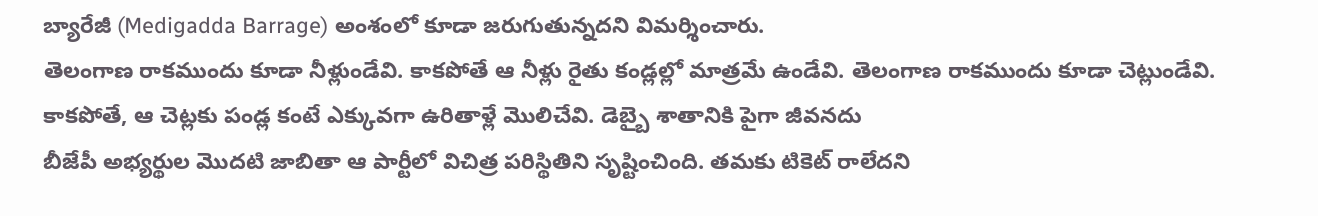బ్యారేజీ (Medigadda Barrage) అంశంలో కూడా జరుగుతున్నదని విమర్శించారు.
తెలంగాణ రాకముందు కూడా నీళ్లుండేవి. కాకపోతే ఆ నీళ్లు రైతు కండ్లల్లో మాత్రమే ఉండేవి. తెలంగాణ రాకముందు కూడా చెట్లుండేవి. కాకపోతే, ఆ చెట్లకు పండ్ల కంటే ఎక్కువగా ఉరితాళ్లే మొలిచేవి. డెబ్బై శాతానికి పైగా జీవనదు
బీజేపీ అభ్యర్థుల మొదటి జాబితా ఆ పార్టీలో విచిత్ర పరిస్థితిని సృష్టించింది. తమకు టికెట్ రాలేదని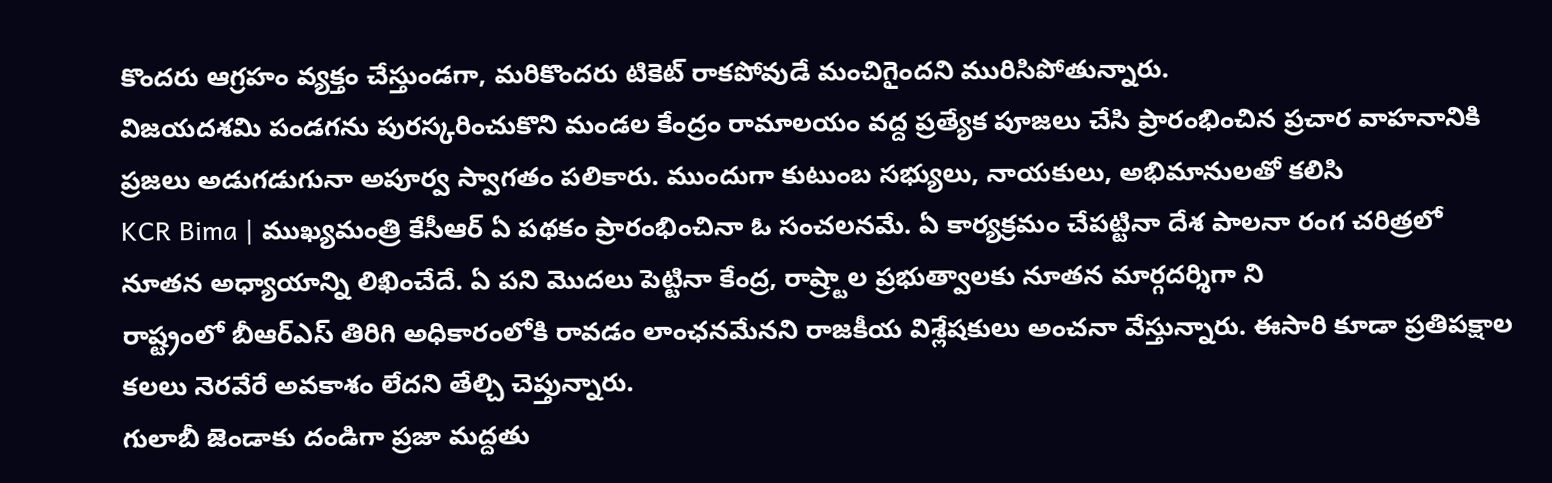కొందరు ఆగ్రహం వ్యక్తం చేస్తుండగా, మరికొందరు టికెట్ రాకపోవుడే మంచిగైందని మురిసిపోతున్నారు.
విజయదశమి పండగను పురస్కరించుకొని మండల కేంద్రం రామాలయం వద్ద ప్రత్యేక పూజలు చేసి ప్రారంభించిన ప్రచార వాహనానికి ప్రజలు అడుగడుగునా అపూర్వ స్వాగతం పలికారు. ముందుగా కుటుంబ సభ్యులు, నాయకులు, అభిమానులతో కలిసి
KCR Bima | ముఖ్యమంత్రి కేసీఆర్ ఏ పథకం ప్రారంభించినా ఓ సంచలనమే. ఏ కార్యక్రమం చేపట్టినా దేశ పాలనా రంగ చరిత్రలో నూతన అధ్యాయాన్ని లిఖించేదే. ఏ పని మొదలు పెట్టినా కేంద్ర, రాష్ర్టాల ప్రభుత్వాలకు నూతన మార్గదర్శిగా ని
రాష్ట్రంలో బీఆర్ఎస్ తిరిగి అధికారంలోకి రావడం లాంఛనమేనని రాజకీయ విశ్లేషకులు అంచనా వేస్తున్నారు. ఈసారి కూడా ప్రతిపక్షాల కలలు నెరవేరే అవకాశం లేదని తేల్చి చెప్తున్నారు.
గులాబీ జెండాకు దండిగా ప్రజా మద్దతు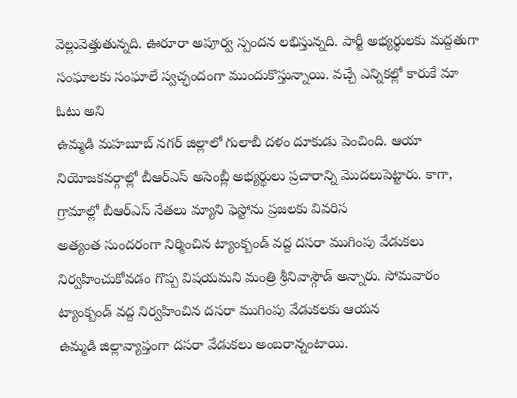వెల్లువెత్తుతున్నది. ఊరూరా అపూర్వ స్పందన లభిస్తున్నది. పార్టీ అభ్యర్థులకు మద్దతుగా సంఘాలకు సంఘాలే స్వచ్ఛందంగా ముందుకొస్తున్నాయి. వచ్చే ఎన్నికల్లో కారుకే మా ఓటు అని
ఉమ్మడి మహబూబ్ నగర్ జిల్లాలో గులాబీ దళం దూకుడు పెంచింది. ఆయా నియోజకవర్గాల్లో బీఆర్ఎస్ అసెంబ్లీ అభ్యర్థులు ప్రచారాన్ని మొదలుపెట్టారు. కాగా, గ్రామాల్లో బీఆర్ఎస్ నేతలు మ్యాని ఫెస్టోను ప్రజలకు వివరిస
అత్యంత సుందరంగా నిర్మించిన ట్యాంక్బండ్ వద్ద దసరా ముగింపు వేడుకలు నిర్వహించుకోవడం గొప్ప విషయమని మంత్రి శ్రీనివాస్గౌడ్ అన్నారు. సోమవారం ట్యాంక్బండ్ వద్ద నిర్వహించిన దసరా ముగింపు వేడుకలకు ఆయన
ఉమ్మడి జిల్లావ్యాప్తంగా దసరా వేడుకలు అంబరాన్నంటాయి.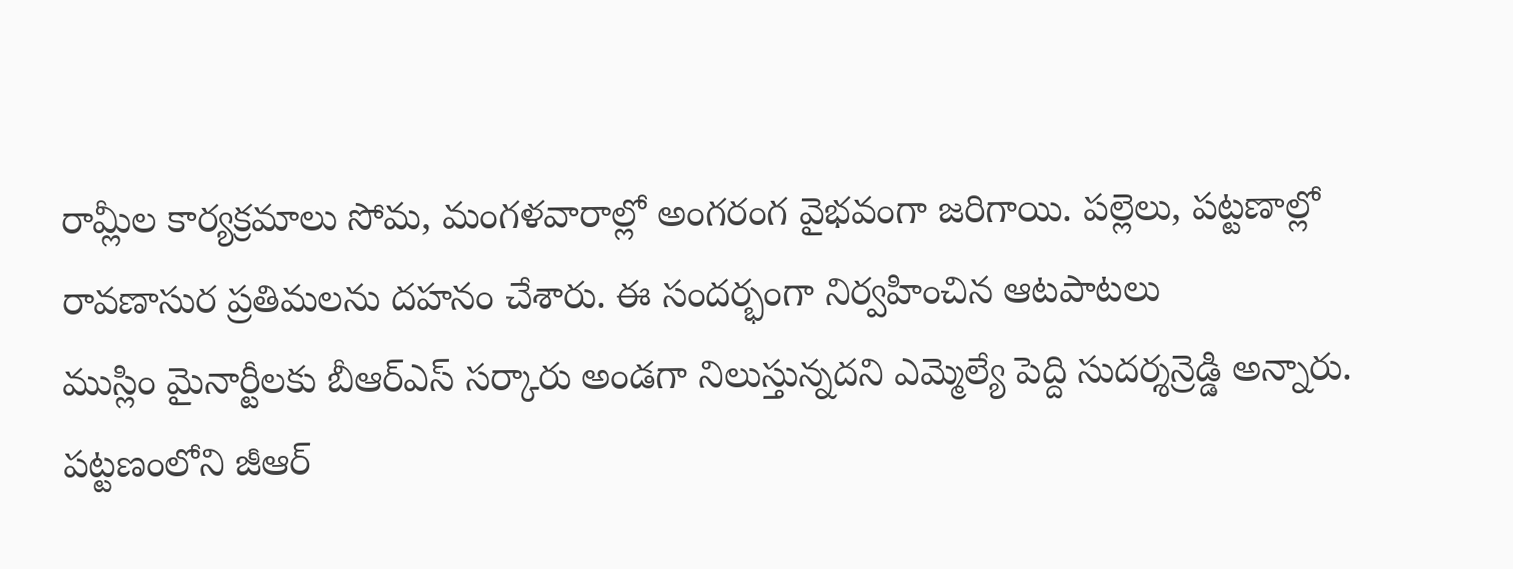రామ్లీల కార్యక్రమాలు సోమ, మంగళవారాల్లో అంగరంగ వైభవంగా జరిగాయి. పల్లెలు, పట్టణాల్లో రావణాసుర ప్రతిమలను దహనం చేశారు. ఈ సందర్భంగా నిర్వహించిన ఆటపాటలు
ముస్లిం మైనార్టీలకు బీఆర్ఎస్ సర్కారు అండగా నిలుస్తున్నదని ఎమ్మెల్యే పెద్ది సుదర్శన్రెడ్డి అన్నారు. పట్టణంలోని జీఆర్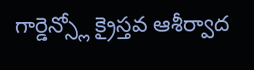గార్డెన్స్లో క్రైస్తవ ఆశీర్వాద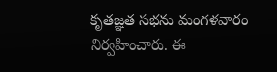కృతజ్ఞత సభను మంగళవారం నిర్వహించారు. ఈ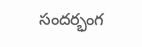సందర్భంగ